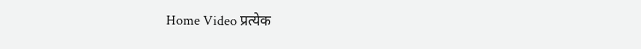Home Video प्रत्येक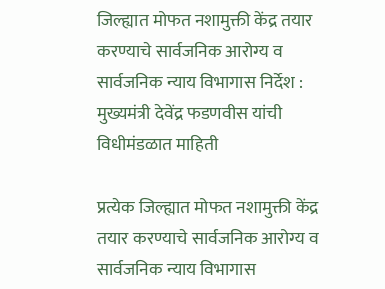जिल्ह्यात मोफत नशामुक्ती केंद्र तयार करण्याचे सार्वजनिक आरोग्य व सार्वजनिक न्याय विभागास निर्देश : मुख्यमंत्री देवेंद्र फडणवीस यांची विधीमंडळात माहिती

प्रत्येक जिल्ह्यात मोफत नशामुक्ती केंद्र तयार करण्याचे सार्वजनिक आरोग्य व सार्वजनिक न्याय विभागास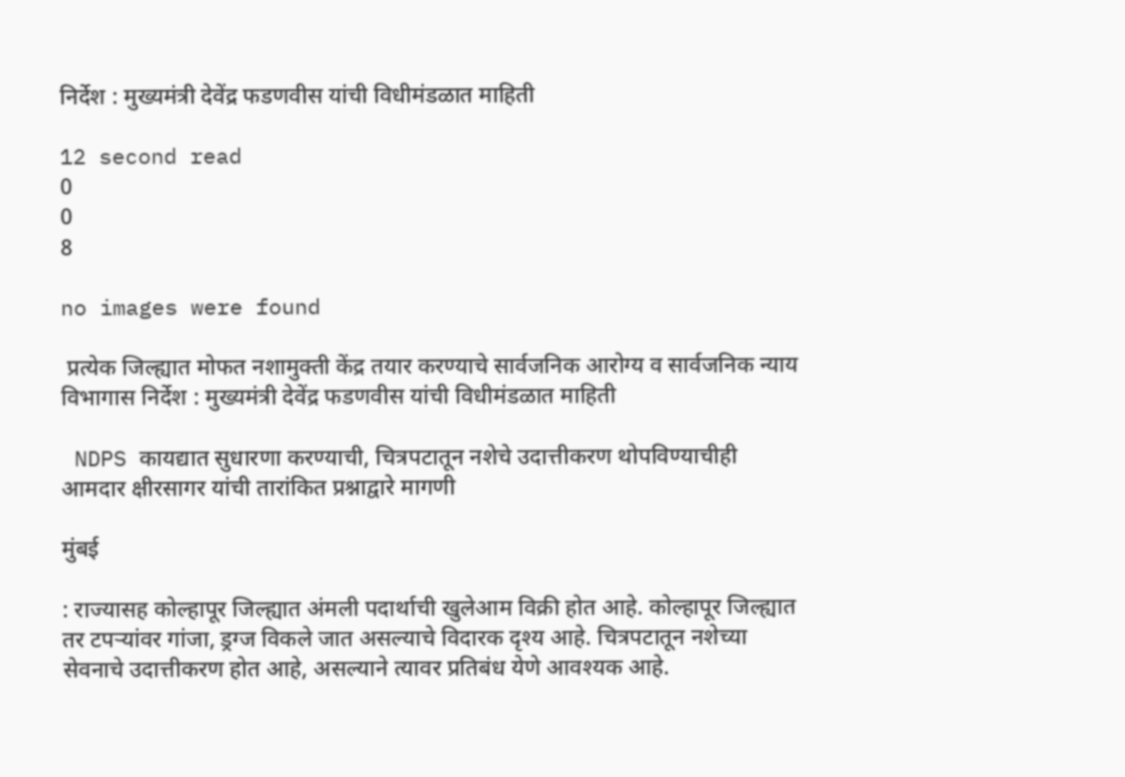निर्देश : मुख्यमंत्री देवेंद्र फडणवीस यांची विधीमंडळात माहिती

12 second read
0
0
8

no images were found

 प्रत्येक जिल्ह्यात मोफत नशामुक्ती केंद्र तयार करण्याचे सार्वजनिक आरोग्य व सार्वजनिक न्याय विभागास निर्देश : मुख्यमंत्री देवेंद्र फडणवीस यांची विधीमंडळात माहिती

 NDPS कायद्यात सुधारणा करण्याची, चित्रपटातून नशेचे उदात्तीकरण थोपविण्याचीही आमदार क्षीरसागर यांची तारांकित प्रश्नाद्वारे मागणी

मुंबई

: राज्यासह कोल्हापूर जिल्ह्यात अंमली पदार्थाची खुलेआम विक्री होत आहे. कोल्हापूर जिल्ह्यात तर टपऱ्यांवर गांजा, ड्रग्ज विकले जात असल्याचे विदारक दृश्य आहे. चित्रपटातून नशेच्या सेवनाचे उदात्तीकरण होत आहे, असल्याने त्यावर प्रतिबंध येणे आवश्यक आहे.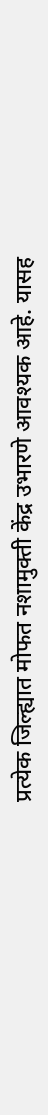प्रत्येक जिल्ह्यात मोफत नशामुक्ती केंद्र उभारणे आवश्यक आहे. यासह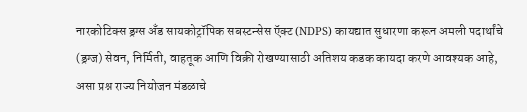नारकोटिक्स ड्रग्स अँड सायकोट्रॉपिक सबस्टन्सेस ऍक्ट (NDPS) कायद्यात सुधारणा करून अमली पदार्थांचे (ड्रग्ज) सेवन, निर्मिती, वाहतूक आणि विक्री रोखण्यासाठी अतिशय कडक कायदा करणे आवश्यक आहे, असा प्रश्न राज्य नियोजन मंडळाचे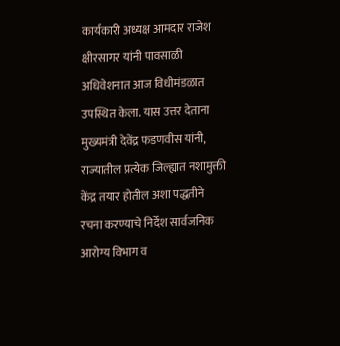कार्यकारी अध्यक्ष आमदार राजेश क्षीरसागर यांनी पावसाळी अधिवेशनात आज विधीमंडळात उपस्थित केला. यास उत्तर देताना मुख्यमंत्री देवेंद्र फडणवीस यांनी, राज्यातील प्रत्येक जिल्ह्यात नशामुक्ती केंद्र तयार होतील अशा पद्धतीने रचना करण्याचे निर्देश सार्वजनिक आरोग्य विभाग व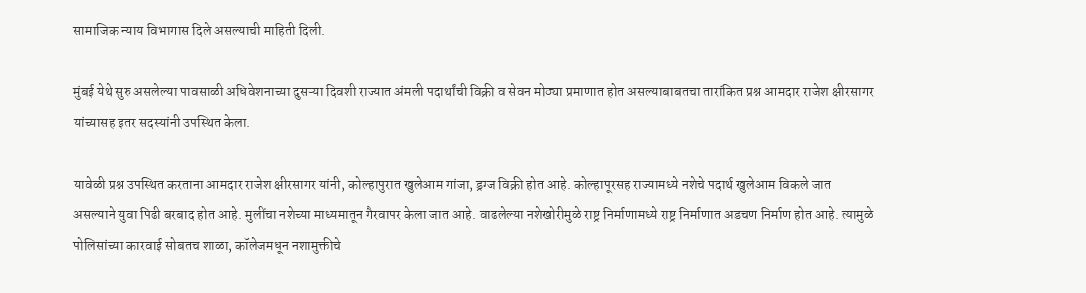सामाजिक न्याय विभागास दिले असल्याची माहिती दिली.

मुंबई येथे सुरु असलेल्या पावसाळी अधिवेशनाच्या दुसऱ्या दिवशी राज्यात अंमली पदार्थांची विक्री व सेवन मोठ्या प्रमाणात होत असल्याबाबतचा तारांकित प्रश्न आमदार राजेश क्षीरसागर यांच्यासह इतर सदस्यांनी उपस्थित केला.

यावेळी प्रश्न उपस्थित करताना आमदार राजेश क्षीरसागर यांनी, कोल्हापुरात खुलेआम गांजा, ड्रग्ज विक्री होत आहे. कोल्हापूरसह राज्यामध्ये नशेचे पदार्थ खुलेआम विकले जात असल्याने युवा पिढी बरबाद होत आहे. मुलींचा नशेच्या माध्यमातून गैरवापर केला जात आहे. वाढलेल्या नशेखोरीमुळे राष्ट्र निर्माणामध्ये राष्ट्र निर्माणात अडचण निर्माण होत आहे. त्यामुळे पोलिसांच्या कारवाई सोबतच शाळा, कॉलेजमधून नशामुक्तीचे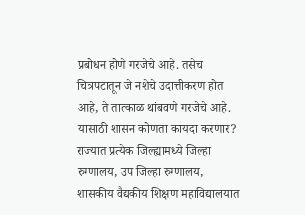प्रबोधन होणे गरजेचे आहे. तसेच चित्रपटातून जे नशेचे उदात्तीकरण होत आहे, ते तात्काळ थांबवणे गरजेचे आहे. यासाठी शासन कोणता कायदा करणार? राज्यात प्रत्येक जिल्ह्यामध्ये जिल्हा रुग्णालय, उप जिल्हा रुग्णालय, शासकीय वैद्यकीय शिक्षण महाविद्यालयात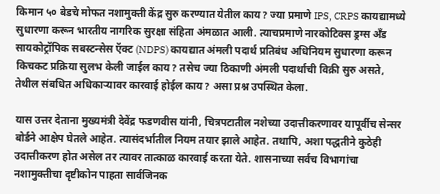किमान ५० बेडचे मोफत नशामुक्ती केंद्र सुरु करण्यात येतील काय? ज्या प्रमाणे IPS, CRPS कायद्यामध्ये सुधारणा करून भारतीय नागरिक सुरक्षा संहिता अंमळात आली. त्याचप्रमाणे नारकोटिक्स ड्रग्स अँड सायकोट्रॉपिक सबस्टन्सेस ऍक्ट (NDPS) कायद्यात अंमली पदार्थ प्रतिबंध अधिनियम सुधारणा करून किचकट प्रक्रिया सुलभ केली जाईल काय? तसेच ज्या ठिकाणी अंमली पदार्थाची विक्री सुरु असते, तेथील संबधित अधिकाऱ्यावर कारवाई होईल काय? असा प्रश्न उपस्थित केला.

यास उत्तर देताना मुख्यमंत्री देवेंद्र फडणवीस यांनी, चित्रपटातील नशेच्या उदात्तीकरणावर यापूर्वीच सेन्सर बोर्डने आक्षेप घेतले आहेत. त्यासंदर्भातील नियम तयार झाले आहेत. तथापि, अशा पद्धतीने कुठेही उदात्तीकरण होत असेल तर त्यावर तात्काळ कारवाई करता येते. शासनाच्या सर्वच विभागांचा नशामुक्तीचा दृष्टीकोन पाहता सार्वजिनक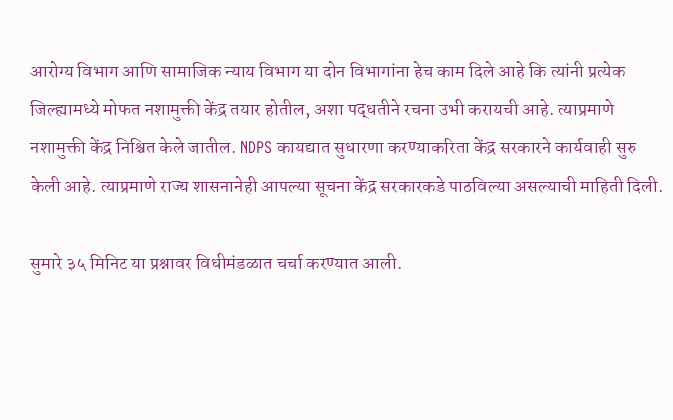आरोग्य विभाग आणि सामाजिक न्याय विभाग या दोन विभागांना हेच काम दिले आहे कि त्यांनी प्रत्येक जिल्ह्यामध्ये मोफत नशामुक्ती केंद्र तयार होतील, अशा पद्धतीने रचना उभी करायची आहे. त्याप्रमाणे नशामुक्ती केंद्र निश्चित केले जातील. NDPS कायद्यात सुधारणा करण्याकरिता केंद्र सरकारने कार्यवाही सुरु केली आहे. त्याप्रमाणे राज्य शासनानेही आपल्या सूचना केंद्र सरकारकडे पाठविल्या असल्याची माहिती दिली.

सुमारे ३५ मिनिट या प्रश्नावर विधीमंडळात चर्चा करण्यात आली.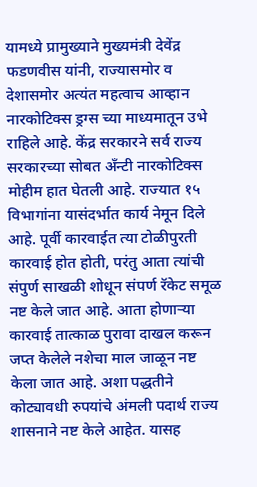यामध्ये प्रामुख्याने मुख्यमंत्री देवेंद्र फडणवीस यांनी, राज्यासमोर व देशासमोर अत्यंत महत्वाच आव्हान नारकोटिक्स ड्रग्स च्या माध्यमातून उभे राहिले आहे. केंद्र सरकारने सर्व राज्य सरकारच्या सोबत अँन्टी नारकोटिक्स मोहीम हात घेतली आहे. राज्यात १५ विभागांना यासंदर्भात कार्य नेमून दिले आहे. पूर्वी कारवाईत त्या टोळीपुरती कारवाई होत होती, परंतु आता त्यांची संपुर्ण साखळी शोधून संपर्ण रॅकेट समूळ नष्ट केले जात आहे. आता होणाऱ्या कारवाई तात्काळ पुरावा दाखल करून जप्त केलेले नशेचा माल जाळून नष्ट केला जात आहे. अशा पद्धतीने कोट्यावधी रुपयांचे अंमली पदार्थ राज्य शासनाने नष्ट केले आहेत. यासह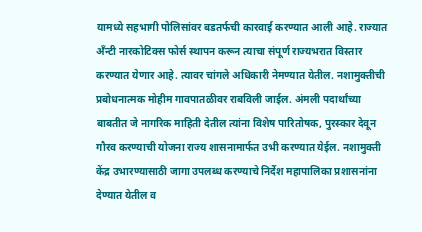यामध्ये सहभागी पोलिसांवर बडतर्फची कारवाई करण्यात आली आहे. राज्यात अँन्टी नारकोटिक्स फोर्स स्थापन करून त्याचा संपूर्ण राज्यभरात विस्तार करण्यात येणार आहे. त्यावर चांगले अधिकारी नेमण्यात येतील. नशामुक्तीची प्रबोधनात्मक मोहीम गावपातळीवर राबविली जाईल. अंमली पदार्थांच्या बाबतीत जे नागरिक माहिती देतील त्यांना विशेष पारितोषक, पुरस्कार देवून गौरव करण्याची योजना राज्य शासनामार्फत उभी करण्यात येईल. नशामुक्ती केंद्र उभारण्यासाठी जागा उपलब्ध करण्याचे निर्देश महापालिका प्रशासनांना देण्यात येतील व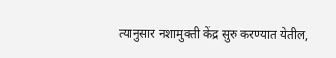त्यानुसार नशामुक्ती केंद्र सुरु करण्यात येतील,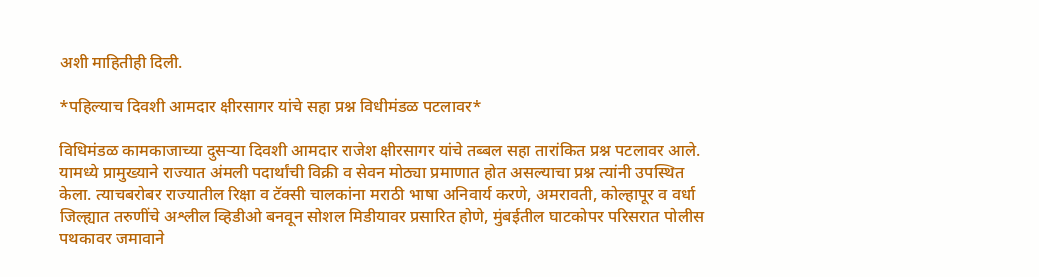अशी माहितीही दिली.

*पहिल्याच दिवशी आमदार क्षीरसागर यांचे सहा प्रश्न विधीमंडळ पटलावर*

विधिमंडळ कामकाजाच्या दुसऱ्या दिवशी आमदार राजेश क्षीरसागर यांचे तब्बल सहा तारांकित प्रश्न पटलावर आले. यामध्ये प्रामुख्याने राज्यात अंमली पदार्थांची विक्री व सेवन मोठ्या प्रमाणात होत असल्याचा प्रश्न त्यांनी उपस्थित केला. त्याचबरोबर राज्यातील रिक्षा व टॅक्सी चालकांना मराठी भाषा अनिवार्य करणे, अमरावती, कोल्हापूर व वर्धा जिल्ह्यात तरुणींचे अश्लील व्हिडीओ बनवून सोशल मिडीयावर प्रसारित होणे, मुंबईतील घाटकोपर परिसरात पोलीस पथकावर जमावाने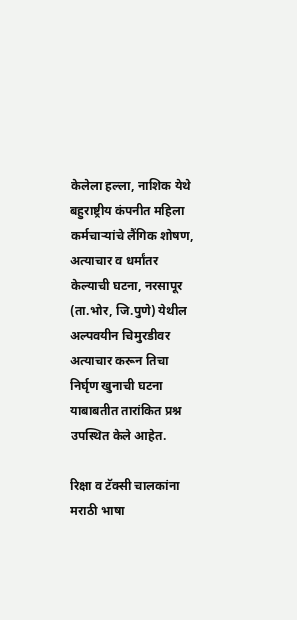केलेला हल्ला, नाशिक येथे बहुराष्ट्रीय कंपनीत महिला कर्मचाऱ्यांचे लैंगिक शोषण, अत्याचार व धर्मांतर केल्याची घटना, नरसापूर (ता.भोर, जि.पुणे) येथील अल्पवयीन चिमुरडीवर अत्याचार करून तिचा निर्घृण खुनाची घटना याबाबतीत तारांकित प्रश्न उपस्थित केले आहेत.

रिक्षा व टॅक्सी चालकांना मराठी भाषा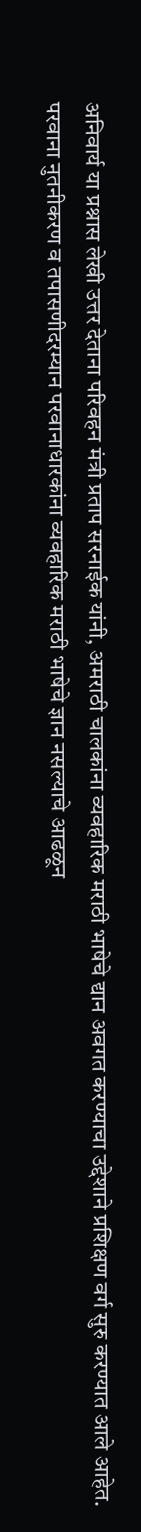अनिवार्य या प्रश्नास लेखी उत्तर देताना परिवहन मंत्री प्रताप सरनाईक यांनी, अमराठी चालकांना व्यवहारिक मराठी भाषेचे द्यान अवगत करण्याचा उद्देशाने प्रशिक्षण वर्ग सुरु करण्यात आले आहेत. परवाना नुतनीकरण व तपासणीदरम्यान परवानाधारकांना व्यवहारिक मराठी भाषेचे ज्ञान नसल्याचे आढळून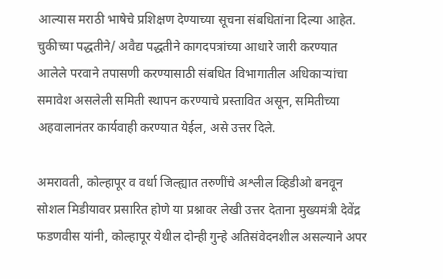आल्यास मराठी भाषेचे प्रशिक्षण देण्याच्या सूचना संबधितांना दिल्या आहेत. चुकीच्या पद्धतीने/ अवैद्य पद्धतीने कागदपत्रांच्या आधारे जारी करण्यात आलेले परवाने तपासणी करण्यासाठी संबधित विभागातील अधिकाऱ्यांचा समावेश असलेली समिती स्थापन करण्याचे प्रस्तावित असून, समितीच्या अहवालानंतर कार्यवाही करण्यात येईल, असे उत्तर दिले.

अमरावती, कोल्हापूर व वर्धा जिल्ह्यात तरुणींचे अश्लील व्हिडीओ बनवून सोशल मिडीयावर प्रसारित होणे या प्रश्नावर लेखी उत्तर देताना मुख्यमंत्री देवेंद्र फडणवीस यांनी, कोल्हापूर येथील दोन्ही गुन्हे अतिसंवेदनशील असल्याने अपर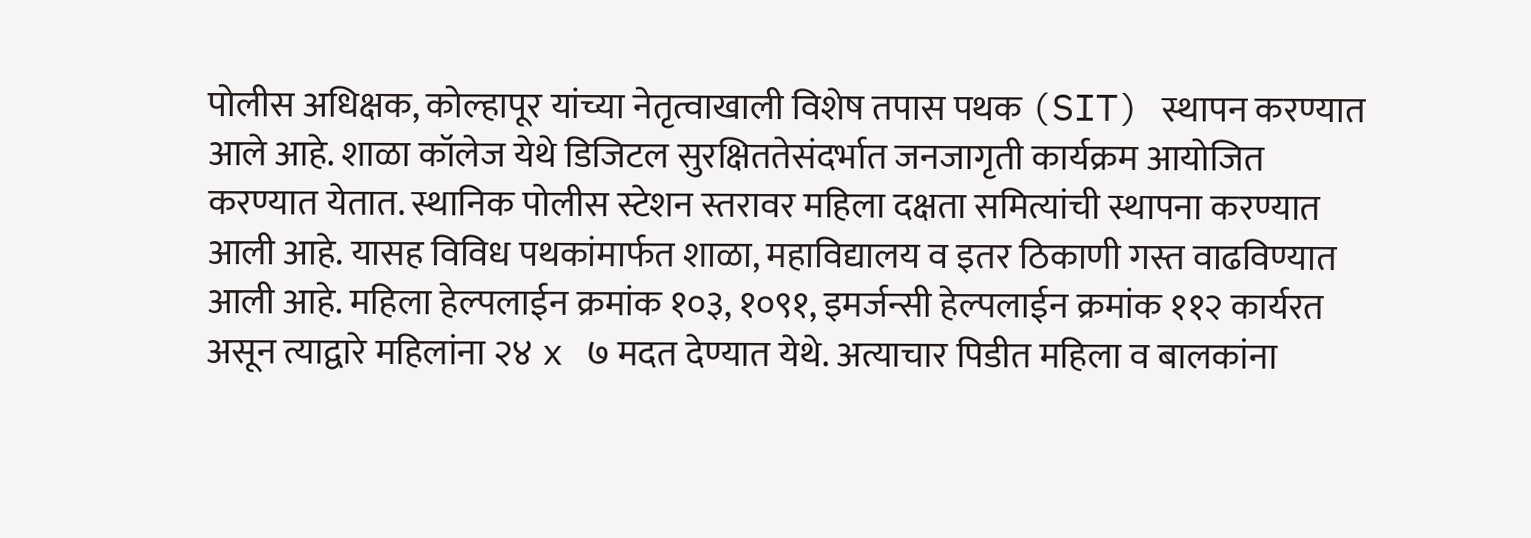पोलीस अधिक्षक, कोल्हापूर यांच्या नेतृत्वाखाली विशेष तपास पथक (SIT) स्थापन करण्यात आले आहे. शाळा कॉलेज येथे डिजिटल सुरक्षिततेसंदर्भात जनजागृती कार्यक्रम आयोजित करण्यात येतात. स्थानिक पोलीस स्टेशन स्तरावर महिला दक्षता समित्यांची स्थापना करण्यात आली आहे. यासह विविध पथकांमार्फत शाळा, महाविद्यालय व इतर ठिकाणी गस्त वाढविण्यात आली आहे. महिला हेल्पलाईन क्रमांक १०३, १०९१, इमर्जन्सी हेल्पलाईन क्रमांक ११२ कार्यरत असून त्याद्वारे महिलांना २४ x ७ मदत देण्यात येथे. अत्याचार पिडीत महिला व बालकांना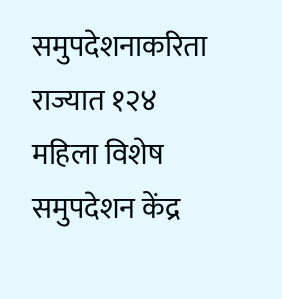समुपदेशनाकरिता राज्यात १२४ महिला विशेष समुपदेशन केंद्र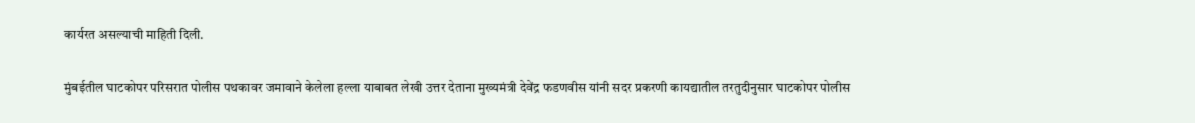कार्यरत असल्याची माहिती दिली.

मुंबईतील घाटकोपर परिसरात पोलीस पथकावर जमावाने केलेला हल्ला याबाबत लेखी उत्तर देताना मुख्यमंत्री देवेंद्र फडणवीस यांनी सदर प्रकरणी कायद्यातील तरतुदीनुसार घाटकोपर पोलीस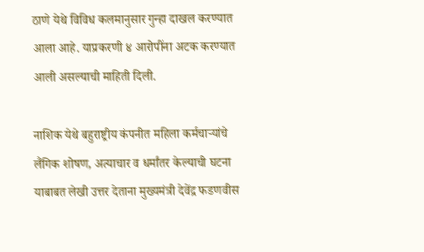ठाणे येथे विविध कलमानुसार गुन्हा दाखल करण्यात आला आहे. याप्रकरणी ४ आरोपींना अटक करण्यात आली असल्याची माहिती दिली.

नाशिक येथे बहुराष्ट्रीय कंपनीत महिला कर्मचाऱ्यांचे लैंगिक शोषण, अत्याचार व धर्मांतर केल्याची घटना याबाबत लेखी उत्तर देताना मुख्यमंत्री देवेंद्र फडणवीस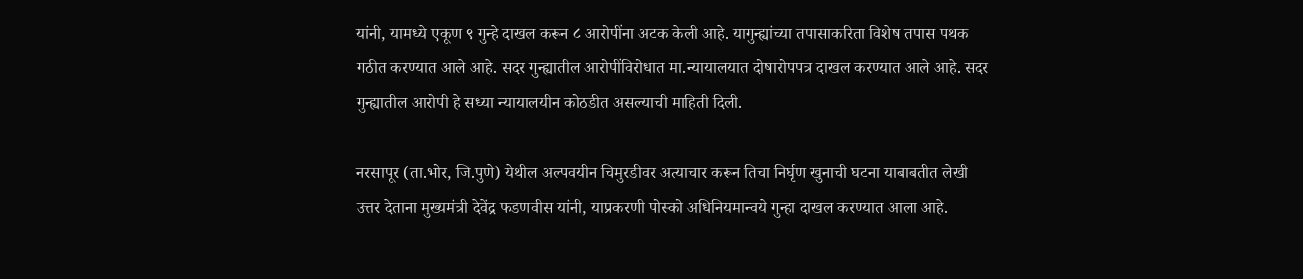यांनी, यामध्ये एकूण ९ गुन्हे दाखल करून ८ आरोपींना अटक केली आहे. यागुन्ह्यांच्या तपासाकरिता विशेष तपास पथक गठीत करण्यात आले आहे. सदर गुन्ह्यातील आरोपींविरोधात मा.न्यायालयात दोषारोपपत्र दाखल करण्यात आले आहे. सदर गुन्ह्यातील आरोपी हे सध्या न्यायालयीन कोठडीत असल्याची माहिती दिली.

नरसापूर (ता.भोर, जि.पुणे) येथील अल्पवयीन चिमुरडीवर अत्याचार करून तिचा निर्घृण खुनाची घटना याबाबतीत लेखी उत्तर देताना मुख्यमंत्री देवेंद्र फडणवीस यांनी, याप्रकरणी पोस्को अधिनियमान्वये गुन्हा दाखल करण्यात आला आहे.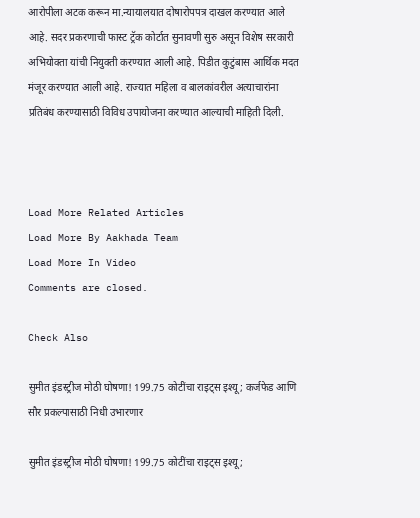आरोपीला अटक करून मा.न्यायालयात दोषारोपपत्र दाखल करण्यात आले आहे. सदर प्रकरणाची फास्ट ट्रॅक कोर्टात सुनावणी सुरु असून विशेष सरकारी अभियोक्ता यांची नियुक्ती करण्यात आली आहे. पिडीत कुटुंबास आर्थिक मदत मंजूर करण्यात आली आहे. राज्यात महिला व बालकांवरील अत्याचारांना प्रतिबंध करण्यासाठी विविध उपायोजना करण्यात आल्याची माहिती दिली.



Load More Related Articles
Load More By Aakhada Team
Load More In Video
Comments are closed.

Check Also

सुमीत इंडस्ट्रीज मोठी घोषणा! 199.75 कोटींचा राइट्स इश्यू; कर्जफेड आणि सौर प्रकल्पासाठी निधी उभारणार

सुमीत इंडस्ट्रीज मोठी घोषणा! 199.75 कोटींचा राइट्स इश्यू;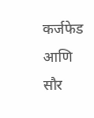कर्जफेड आणि सौर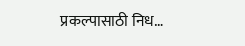प्रकल्पासाठी निध…